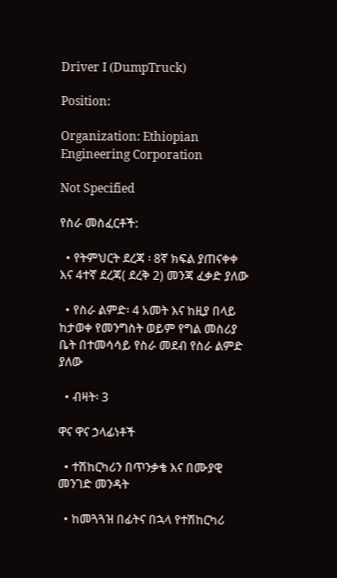Driver I (DumpTruck)

Position:

Organization: Ethiopian Engineering Corporation

Not Specified

የስራ መስፈርቶች:

  • የትምህርት ደረጃ ፡ 8ኛ ክፍል ያጠናቀቀ እና 4ተኛ ደረጃ( ደረቅ 2) መንጃ ፈቃድ ያለው

  • የስራ ልምድ፡ 4 አመት እና ከዚያ በላይ ከታወቀ የመንግስት ወይም የግል መስሪያ ቤት በተመሳሳይ የስራ መደብ የስራ ልምድ ያለው

  • ብዛት፡ 3

ዋና ዋና ኃላፊነቶች

  • ተሽከርካሪን በጥንቃቄ እና በሙያዊ መንገድ መንዳት

  • ከመጓጓዝ በፊትና በኋላ የተሽከርካሪ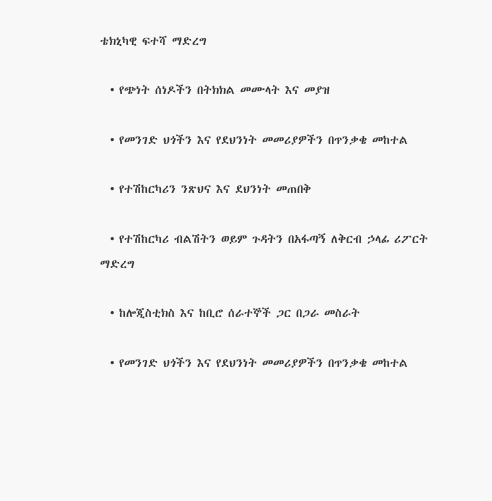ቴክኒካዊ ፍተሻ ማድረግ

  • የጭነት ሰነዶችን በትክክል መሙላት እና መያዝ

  • የመንገድ ህጎችን እና የደህንነት መመሪያዎችን በጥንቃቄ መከተል

  • የተሽከርካሪን ንጽህና እና ደህንነት መጠበቅ

  • የተሽከርካሪ ብልሽትን ወይም ጉዳትን በአፋጣኝ ለቅርብ ኃላፊ ሪፖርት ማድረግ

  • ከሎጂስቲክስ እና ከቢሮ ሰራተኞች ጋር በጋራ መስራት

  • የመንገድ ህጎችን እና የደህንነት መመሪያዎችን በጥንቃቄ መከተል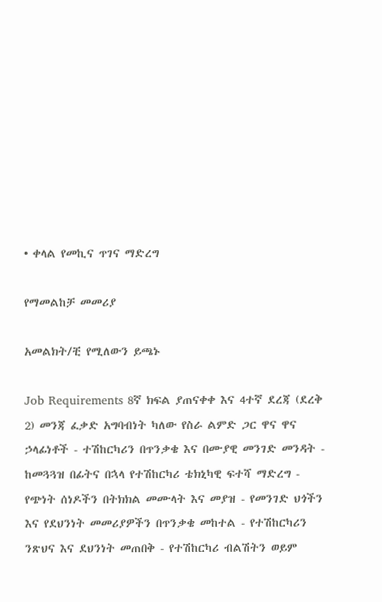• ቀላል የመኪና ጥገና ማድረግ

የማመልከቻ መመሪያ

አመልክት/ቺ የሚለውን ይጫኑ

Job Requirements 8ኛ ክፍል ያጠናቀቀ እና 4ተኛ ደረጃ (ደረቅ 2) መንጃ ፈቃድ አግባብነት ካለው የስራ ልምድ ጋር ዋና ዋና ኃላፊነቶች - ተሽከርካሪን በጥንቃቄ እና በሙያዊ መንገድ መንዳት - ከመጓጓዝ በፊትና በኋላ የተሽከርካሪ ቴክኒካዊ ፍተሻ ማድረግ - የጭነት ሰነዶችን በትክክል መሙላት እና መያዝ - የመንገድ ህጎችን እና የደህንነት መመሪያዎችን በጥንቃቄ መከተል - የተሽከርካሪን ንጽህና እና ደህንነት መጠበቅ - የተሽከርካሪ ብልሽትን ወይም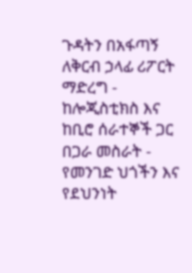ጉዳትን በአፋጣኝ ለቅርብ ኃላፊ ሪፖርት ማድረግ - ከሎጂስቲክስ እና ከቢሮ ሰራተኞች ጋር በጋራ መስራት - የመንገድ ህጎችን እና የደህንነት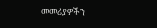መመሪያዎችን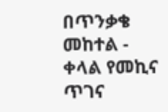በጥንቃቄ መከተል - ቀላል የመኪና ጥገና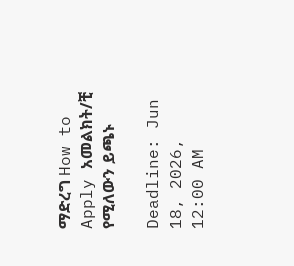ማድረግ How to Apply አመልክት/ቺ የሚለውን ይጫኑ

Deadline: Jun 18, 2026, 12:00 AM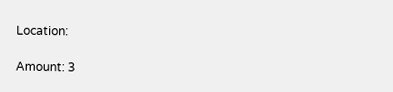Location:

Amount: 3